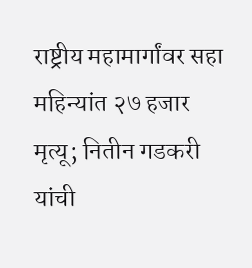राष्ट्रीय महामार्गांवर सहा महिन्यांत २७ हजार मृत्यू; नितीन गडकरी यांची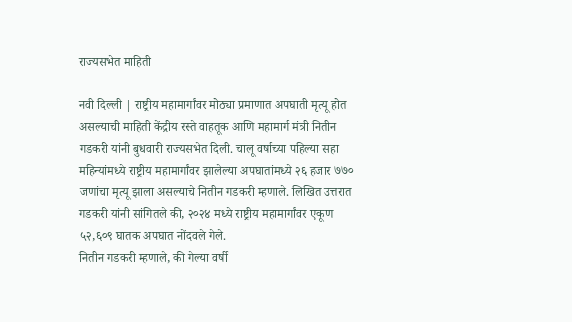राज्यसभेत माहिती

नवी दिल्ली | राष्ट्रीय महामार्गांवर मोठ्या प्रमाणात अपघाती मृत्यू होत असल्याची माहिती केंद्रीय रस्ते वाहतूक आणि महामार्ग मंत्री नितीन गडकरी यांनी बुधवारी राज्यसभेत दिली. चालू वर्षाच्या पहिल्या सहा महिन्यांमध्ये राष्ट्रीय महामार्गांवर झालेल्या अपघातांमध्ये २६ हजार ७७० जणांचा मृत्यू झाला असल्याचे नितीन गडकरी म्हणाले. लिखित उत्तरात गडकरी यांनी सांगितले की, २०२४ मध्ये राष्ट्रीय महामार्गांवर एकूण ५२,६०९ घातक अपघात नोंदवले गेले.
नितीन गडकरी म्हणाले, की गेल्या वर्षी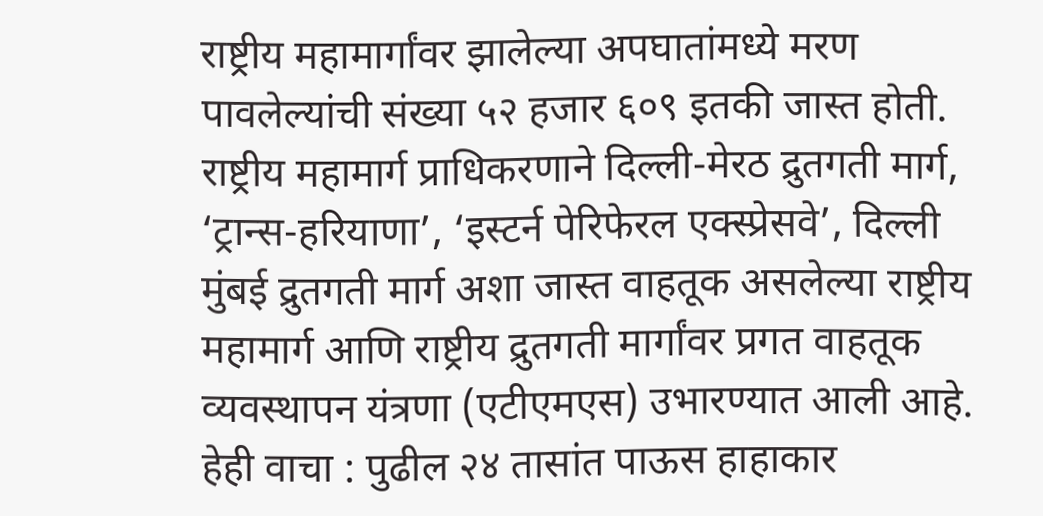राष्ट्रीय महामार्गांवर झालेल्या अपघातांमध्ये मरण पावलेल्यांची संख्या ५२ हजार ६०९ इतकी जास्त होती. राष्ट्रीय महामार्ग प्राधिकरणाने दिल्ली-मेरठ द्रुतगती मार्ग, ‘ट्रान्स-हरियाणा’, ‘इस्टर्न पेरिफेरल एक्स्प्रेसवे’, दिल्ली मुंबई द्रुतगती मार्ग अशा जास्त वाहतूक असलेल्या राष्ट्रीय महामार्ग आणि राष्ट्रीय द्रुतगती मार्गांवर प्रगत वाहतूक व्यवस्थापन यंत्रणा (एटीएमएस) उभारण्यात आली आहे.
हेही वाचा : पुढील २४ तासांत पाऊस हाहाकार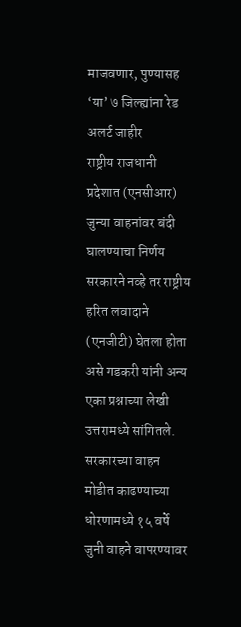माजवणार, पुण्यासह ‘या’ ७ जिल्ह्यांना रेड अलर्ट जाहीर
राष्ट्रीय राजधानी प्रदेशात (एनसीआर) जुन्या वाहनांवर बंदी घालण्याचा निर्णय सरकारने नव्हे तर राष्ट्रीय हरित लवादाने (एनजीटी) घेतला होता असे गडकरी यांनी अन्य एका प्रश्नाच्या लेखी उत्तरामध्ये सांगितले. सरकारच्या वाहन मोडीत काढण्याच्या धोरणामध्ये १५ वर्षे जुनी वाहने वापरण्यावर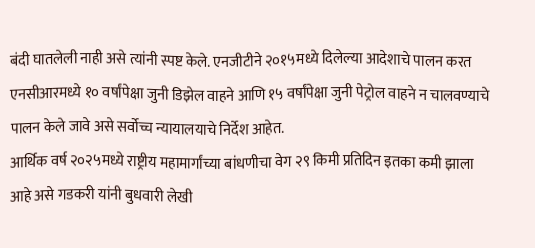बंदी घातलेली नाही असे त्यांनी स्पष्ट केले. एनजीटीने २०१५मध्ये दिलेल्या आदेशाचे पालन करत एनसीआरमध्ये १० वर्षांपेक्षा जुनी डिझेल वाहने आणि १५ वर्षांपेक्षा जुनी पेट्रोल वाहने न चालवण्याचे पालन केले जावे असे सर्वोच्च न्यायालयाचे निर्देश आहेत.
आर्थिक वर्ष २०२५मध्ये राष्ट्रीय महामार्गांच्या बांधणीचा वेग २९ किमी प्रतिदिन इतका कमी झाला आहे असे गडकरी यांनी बुधवारी लेखी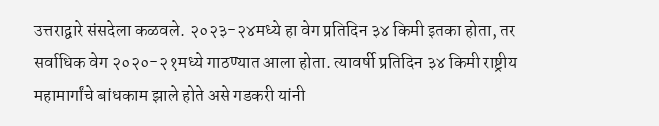उत्तराद्वारे संसदेला कळवले. २०२३-२४मध्ये हा वेग प्रतिदिन ३४ किमी इतका होता, तर सर्वाधिक वेग २०२०-२१मध्ये गाठण्यात आला होता. त्यावर्षी प्रतिदिन ३४ किमी राष्ट्रीय महामार्गांचे बांधकाम झाले होते असे गडकरी यांनी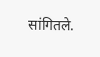सांगितले.